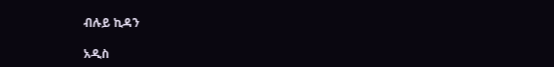ብሉይ ኪዳን

አዲስ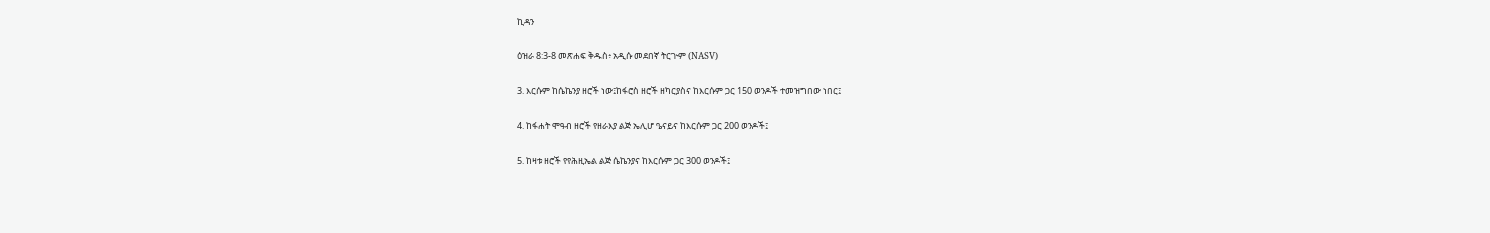ኪዳን

ዕዝራ 8:3-8 መጽሐፍ ቅዱስ፥ አዲሱ መደበኛ ትርጒም (NASV)

3. እርሱም ከሴኬንያ ዘሮች ነው፤ከፋሮስ ዘሮች ዘካርያስና ከእርሱም ጋር 150 ወንዶች ተመዝግበው ነበር፤

4. ከፋሐት ሞዓብ ዘሮች የዘራእያ ልጅ ኤሊሆ ዔናይና ከእርሱም ጋር 200 ወንዶች፤

5. ከዛቱ ዘሮች የየሕዚኤል ልጅ ሴኬንያና ከእርሱም ጋር 300 ወንዶች፤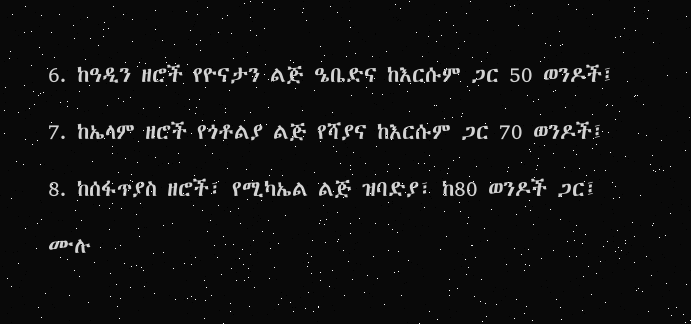6. ከዓዲን ዘሮች የዮናታን ልጅ ዔቤድና ከእርሱም ጋር 50 ወንዶች፤

7. ከኤላም ዘሮች የጎቶልያ ልጅ የሻያና ከእርሱም ጋር 70 ወንዶች፤

8. ከሰፋጥያስ ዘሮች፣ የሚካኤል ልጅ ዝባድያ፣ ከ80 ወንዶች ጋር፤

ሙሉ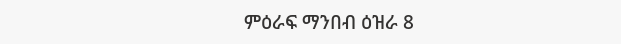ምዕራፍ ማንበብ ዕዝራ 8